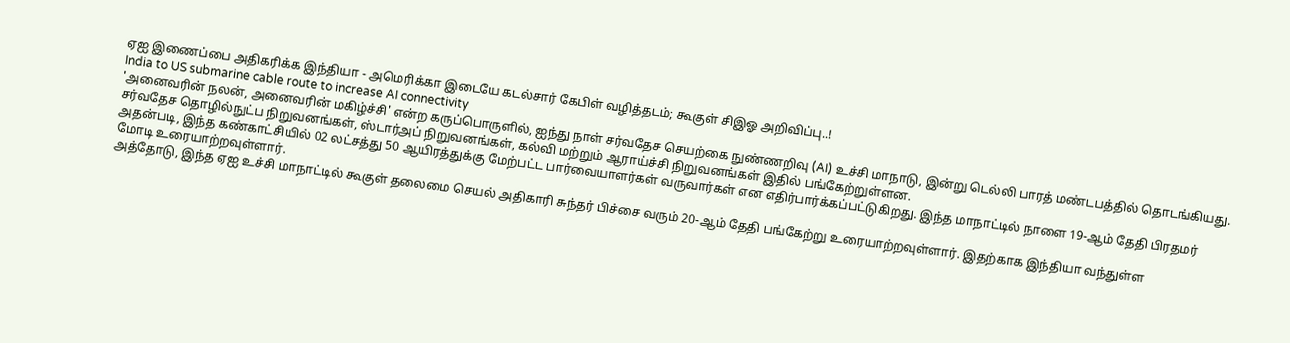ஏஐ இணைப்பை அதிகரிக்க இந்தியா - அமெரிக்கா இடையே கடல்சார் கேபிள் வழித்தடம்; கூகுள் சிஇஓ அறிவிப்பு..!
India to US submarine cable route to increase AI connectivity
'அனைவரின் நலன், அனைவரின் மகிழ்ச்சி' என்ற கருப்பொருளில், ஐந்து நாள் சர்வதேச செயற்கை நுண்ணறிவு (AI) உச்சி மாநாடு, இன்று டெல்லி பாரத் மண்டபத்தில் தொடங்கியது. சர்வதேச தொழில்நுட்ப நிறுவனங்கள், ஸ்டார்அப் நிறுவனங்கள், கல்வி மற்றும் ஆராய்ச்சி நிறுவனங்கள் இதில் பங்கேற்றுள்ளன.
அதன்படி, இந்த கண்காட்சியில் 02 லட்சத்து 50 ஆயிரத்துக்கு மேற்பட்ட பார்வையாளர்கள் வருவார்கள் என எதிர்பார்க்கப்பட்டுகிறது. இந்த மாநாட்டில் நாளை 19-ஆம் தேதி பிரதமர் மோடி உரையாற்றவுள்ளார்.
அத்தோடு, இந்த ஏஐ உச்சி மாநாட்டில் கூகுள் தலைமை செயல் அதிகாரி சுந்தர் பிச்சை வரும் 20-ஆம் தேதி பங்கேற்று உரையாற்றவுள்ளார். இதற்காக இந்தியா வந்துள்ள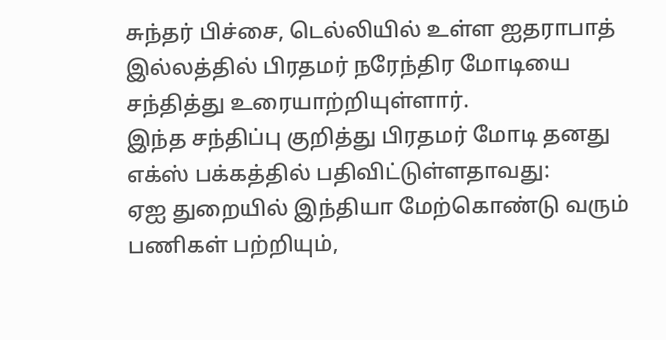சுந்தர் பிச்சை, டெல்லியில் உள்ள ஐதராபாத் இல்லத்தில் பிரதமர் நரேந்திர மோடியை சந்தித்து உரையாற்றியுள்ளார்.
இந்த சந்திப்பு குறித்து பிரதமர் மோடி தனது எக்ஸ் பக்கத்தில் பதிவிட்டுள்ளதாவது:
ஏஐ துறையில் இந்தியா மேற்கொண்டு வரும் பணிகள் பற்றியும்,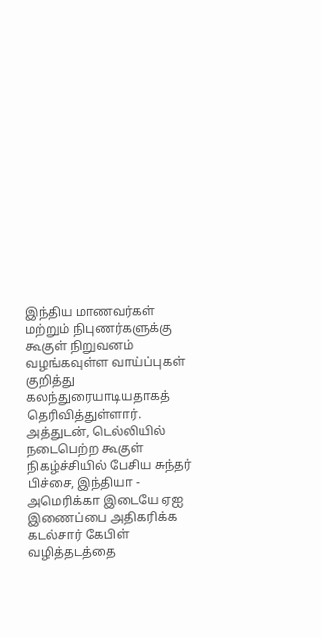இந்திய மாணவர்கள் மற்றும் நிபுணர்களுக்கு கூகுள் நிறுவனம் வழங்கவுள்ள வாய்ப்புகள் குறித்து கலந்துரையாடியதாகத் தெரிவித்துள்ளார்.
அத்துடன், டெல்லியில் நடைபெற்ற கூகுள் நிகழ்ச்சியில் பேசிய சுந்தர் பிச்சை, இந்தியா - அமெரிக்கா இடையே ஏஐ இணைப்பை அதிகரிக்க கடல்சார் கேபிள் வழித்தடத்தை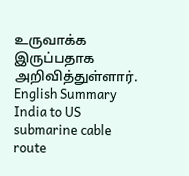உருவாக்க இருப்பதாக அறிவித்துள்ளார்.
English Summary
India to US submarine cable route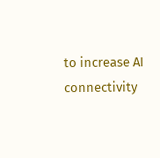to increase AI connectivity